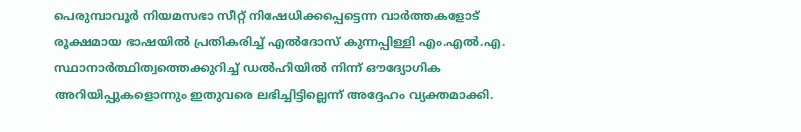പെരുമ്പാവൂർ നിയമസഭാ സീറ്റ് നിഷേധിക്കപ്പെട്ടെന്ന വാർത്തകളോട് രൂക്ഷമായ ഭാഷയിൽ പ്രതികരിച്ച് എൽദോസ് കുന്നപ്പിള്ളി എം.എൽ.എ. സ്ഥാനാർത്ഥിത്വത്തെക്കുറിച്ച് ഡൽഹിയിൽ നിന്ന് ഔദ്യോഗിക അറിയിപ്പുകളൊന്നും ഇതുവരെ ലഭിച്ചിട്ടില്ലെന്ന് അദ്ദേഹം വ്യക്തമാക്കി.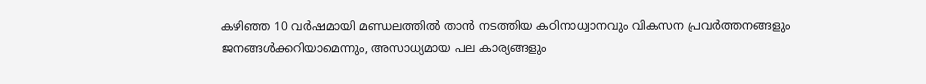കഴിഞ്ഞ 10 വർഷമായി മണ്ഡലത്തിൽ താൻ നടത്തിയ കഠിനാധ്വാനവും വികസന പ്രവർത്തനങ്ങളും ജനങ്ങൾക്കറിയാമെന്നും, അസാധ്യമായ പല കാര്യങ്ങളും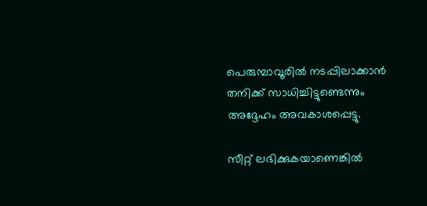പെരുമ്പാവൂരിൽ നടപ്പിലാക്കാൻ തനിക്ക് സാധിച്ചിട്ടുണ്ടെന്നും അദ്ദേഹം അവകാശപ്പെട്ടു.

സീറ്റ് ലഭിക്കുകയാണെങ്കിൽ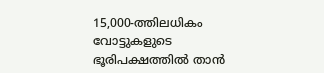15,000-ത്തിലധികം വോട്ടുകളുടെ ഭൂരിപക്ഷത്തിൽ താൻ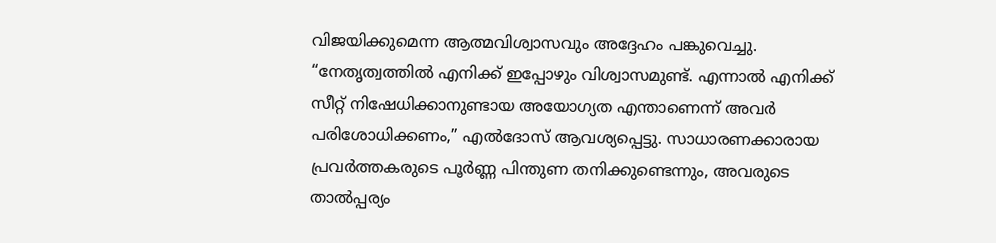വിജയിക്കുമെന്ന ആത്മവിശ്വാസവും അദ്ദേഹം പങ്കുവെച്ചു. “നേതൃത്വത്തിൽ എനിക്ക് ഇപ്പോഴും വിശ്വാസമുണ്ട്. എന്നാൽ എനിക്ക് സീറ്റ് നിഷേധിക്കാനുണ്ടായ അയോഗ്യത എന്താണെന്ന് അവർ പരിശോധിക്കണം,” എൽദോസ് ആവശ്യപ്പെട്ടു. സാധാരണക്കാരായ പ്രവർത്തകരുടെ പൂർണ്ണ പിന്തുണ തനിക്കുണ്ടെന്നും, അവരുടെ താൽപ്പര്യം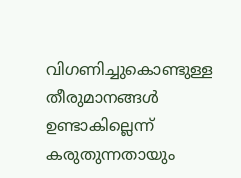വിഗണിച്ചുകൊണ്ടുള്ള തീരുമാനങ്ങൾ ഉണ്ടാകില്ലെന്ന് കരുതുന്നതായും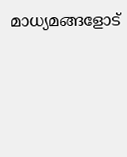മാധ്യമങ്ങളോട്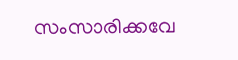സംസാരിക്കവേ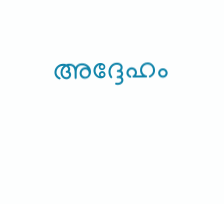അദ്ദേഹം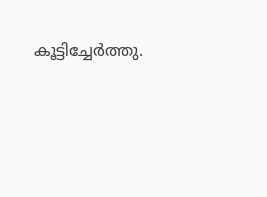കൂട്ടിച്ചേർത്തു.